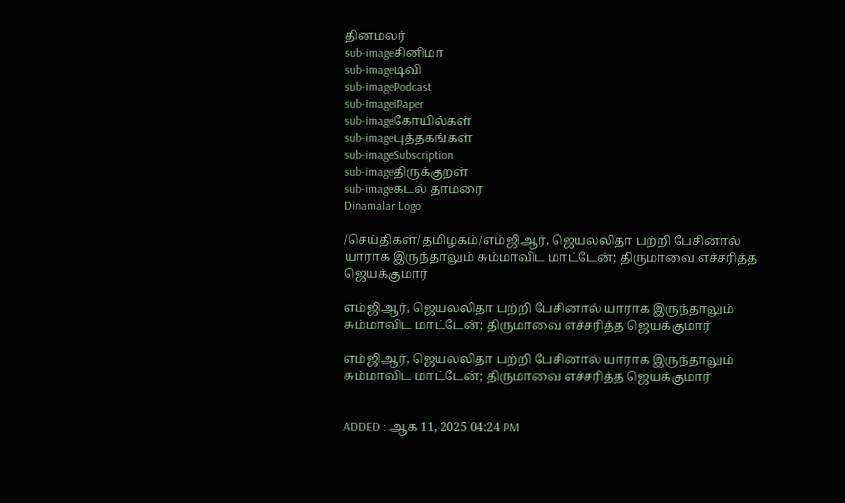தினமலர்
sub-imageசினிமா
sub-imageடிவி
sub-imagePodcast
sub-imageiPaper
sub-imageகோயில்கள்
sub-imageபுத்தகங்கள்
sub-imageSubscription
sub-imageதிருக்குறள்
sub-imageகடல் தாமரை
Dinamalar Logo

/செய்திகள்/தமிழகம்/எம்ஜிஆர், ஜெயலலிதா பற்றி பேசினால் யாராக இருந்தாலும் சும்மாவிட மாட்டேன்; திருமாவை எச்சரித்த ஜெயக்குமார்

எம்ஜிஆர், ஜெயலலிதா பற்றி பேசினால் யாராக இருந்தாலும் சும்மாவிட மாட்டேன்; திருமாவை எச்சரித்த ஜெயக்குமார்

எம்ஜிஆர், ஜெயலலிதா பற்றி பேசினால் யாராக இருந்தாலும் சும்மாவிட மாட்டேன்; திருமாவை எச்சரித்த ஜெயக்குமார்


ADDED : ஆக 11, 2025 04:24 PM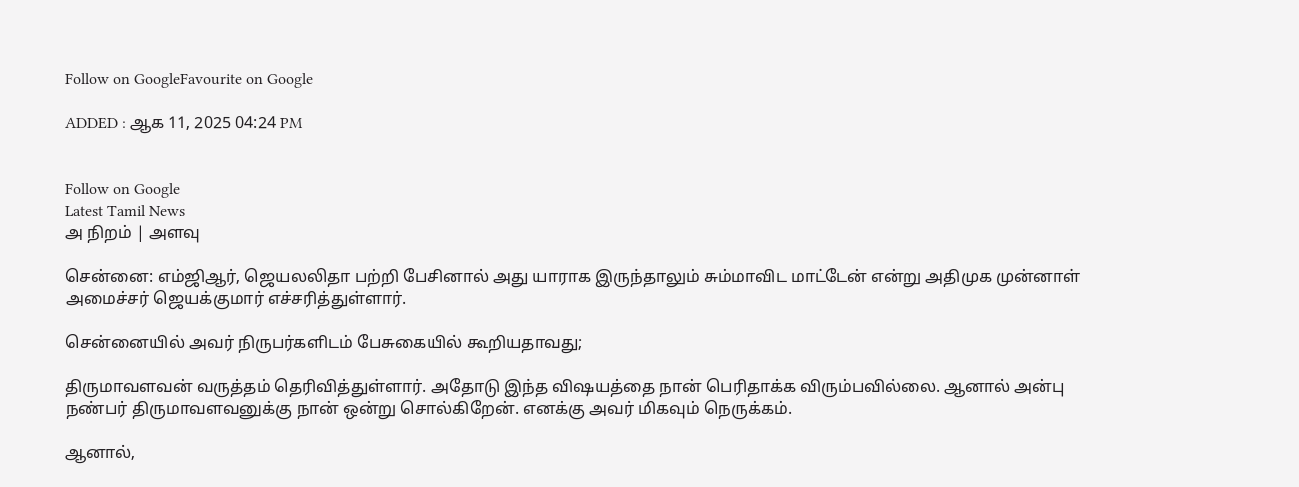Follow on GoogleFavourite on Google

ADDED : ஆக 11, 2025 04:24 PM


Follow on Google
Latest Tamil News
அ நிறம் | அளவு

சென்னை: எம்ஜிஆர், ஜெயலலிதா பற்றி பேசினால் அது யாராக இருந்தாலும் சும்மாவிட மாட்டேன் என்று அதிமுக முன்னாள் அமைச்சர் ஜெயக்குமார் எச்சரித்துள்ளார்.

சென்னையில் அவர் நிருபர்களிடம் பேசுகையில் கூறியதாவது;

திருமாவளவன் வருத்தம் தெரிவித்துள்ளார். அதோடு இந்த விஷயத்தை நான் பெரிதாக்க விரும்பவில்லை. ஆனால் அன்பு நண்பர் திருமாவளவனுக்கு நான் ஒன்று சொல்கிறேன். எனக்கு அவர் மிகவும் நெருக்கம்.

ஆனால்,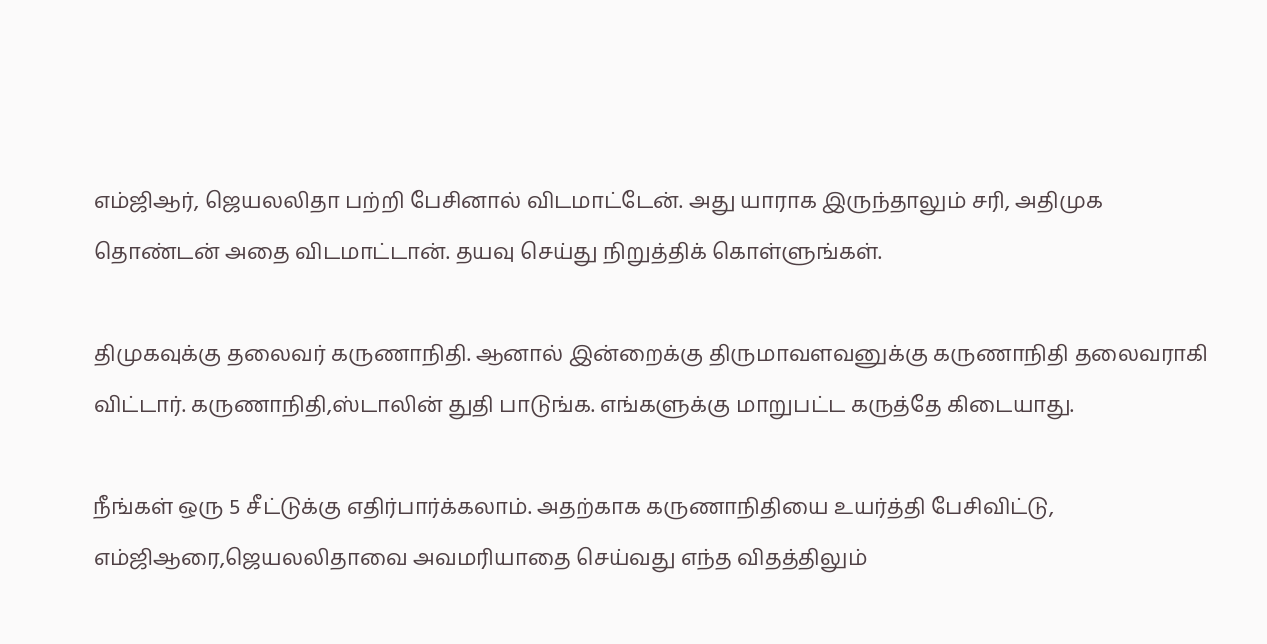எம்ஜிஆர், ஜெயலலிதா பற்றி பேசினால் விடமாட்டேன். அது யாராக இருந்தாலும் சரி, அதிமுக தொண்டன் அதை விடமாட்டான். தயவு செய்து நிறுத்திக் கொள்ளுங்கள்.

திமுகவுக்கு தலைவர் கருணாநிதி. ஆனால் இன்றைக்கு திருமாவளவனுக்கு கருணாநிதி தலைவராகி விட்டார். கருணாநிதி,ஸ்டாலின் துதி பாடுங்க. எங்களுக்கு மாறுபட்ட கருத்தே கிடையாது.

நீங்கள் ஒரு 5 சீட்டுக்கு எதிர்பார்க்கலாம். அதற்காக கருணாநிதியை உயர்த்தி பேசிவிட்டு, எம்ஜிஆரை,ஜெயலலிதாவை அவமரியாதை செய்வது எந்த விதத்திலும்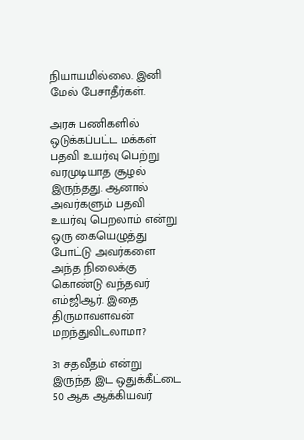நியாயமில்லை. இனி மேல் பேசாதீர்கள்.

அரசு பணிகளில் ஒடுக்கப்பட்ட மக்கள் பதவி உயர்வு பெற்று வரமுடியாத சூழல் இருந்தது. ஆனால் அவர்களும் பதவி உயர்வு பெறலாம் என்று ஒரு கையெழுத்து போட்டு அவர்களை அந்த நிலைக்கு கொண்டு வந்தவர் எம்ஜிஆர். இதை திருமாவளவன் மறந்துவிடலாமா?

31 சதவீதம் என்று இருந்த இட ஒதுக்கீட்டை 50 ஆக ஆக்கியவர்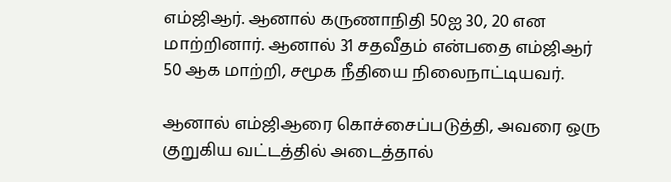எம்ஜிஆர். ஆனால் கருணாநிதி 50ஐ 30, 20 என மாற்றினார். ஆனால் 31 சதவீதம் என்பதை எம்ஜிஆர் 50 ஆக மாற்றி, சமூக நீதியை நிலைநாட்டியவர்.

ஆனால் எம்ஜிஆரை கொச்சைப்படுத்தி, அவரை ஒரு குறுகிய வட்டத்தில் அடைத்தால்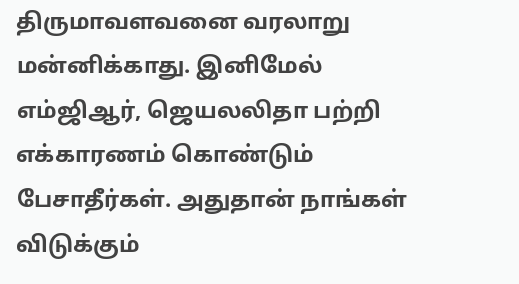திருமாவளவனை வரலாறு மன்னிக்காது. இனிமேல் எம்ஜிஆர், ஜெயலலிதா பற்றி எக்காரணம் கொண்டும் பேசாதீர்கள். அதுதான் நாங்கள் விடுக்கும்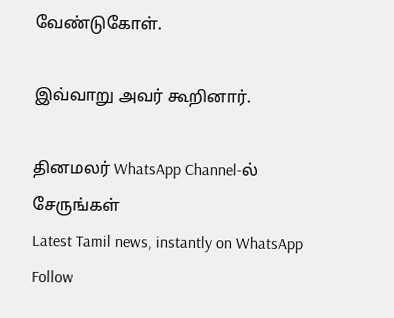வேண்டுகோள்.

இவ்வாறு அவர் கூறினார்.

தினமலர் WhatsApp Channel-ல் சேருங்கள்
Latest Tamil news, instantly on WhatsApp
Follow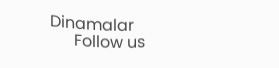Dinamalar
      Follow us